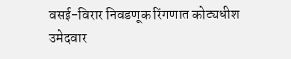वसई-विरार निवडणूक रिंगणात कोट्यधीश उमेदवार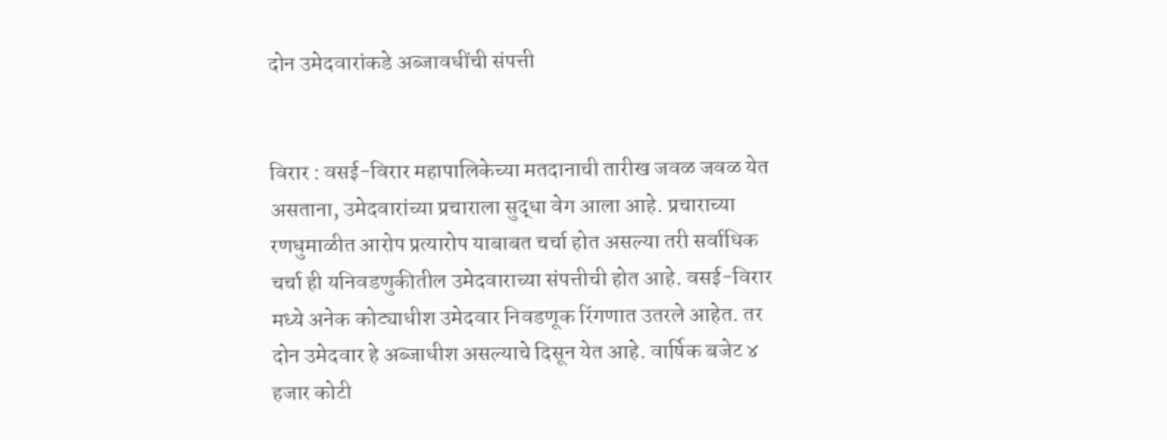दोन उमेदवारांकडे अब्जावधींची संपत्ती


विरार : वसई-विरार महापालिकेच्या मतदानाची तारीख जवळ जवळ येत असताना, उमेदवारांच्या प्रचाराला सुद्धा वेग आला आहे. प्रचाराच्या रणधुमाळीत आरोप प्रत्यारोप याबाबत चर्चा होत असल्या तरी सर्वाधिक चर्चा ही यनिवडणुकीतील उमेदवाराच्या संपत्तीची होत आहे. वसई-विरार मध्ये अनेक कोट्याधीश उमेदवार निवडणूक रिंगणात उतरले आहेत. तर दोन उमेदवार हे अब्जाधीश असल्याचे दिसून येत आहे. वार्षिक बजेट ४ हजार कोटी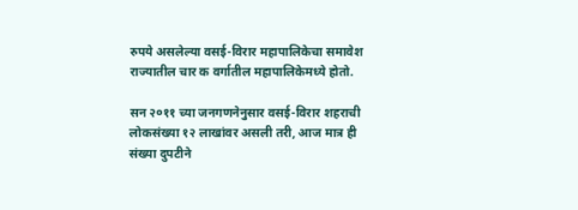रुपये असलेल्या वसई-विरार महापालिकेचा समावेश राज्यातील चार क वर्गातील महापालिकेमध्ये होतो.

सन २०११ च्या जनगणनेनुसार वसई-विरार शहराची लोकसंख्या १२ लाखांवर असली तरी, आज मात्र ही संख्या दुपटीने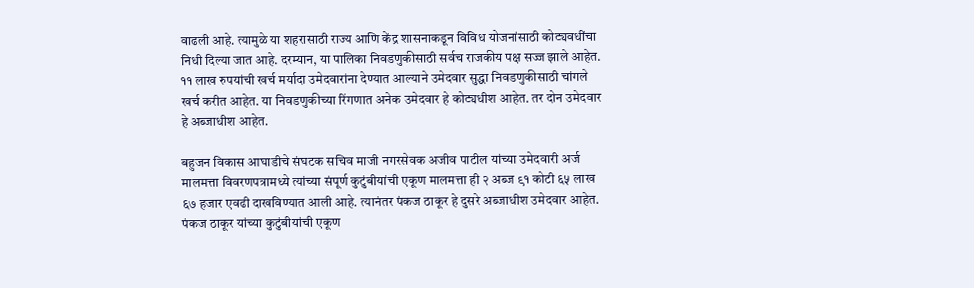वाढली आहे. त्यामुळे या शहरासाठी राज्य आणि केंद्र शासनाकडून विविध योजनांसाठी कोट्यवधींचा निधी दिल्या जात आहे. दरम्यान, या पालिका निवडणुकीसाठी सर्वच राजकीय पक्ष सज्ज झाले आहेत. ११ लाख रुपयांची खर्च मर्यादा उमेदवारांना देण्यात आल्याने उमेदवार सुद्धा निवडणुकीसाठी चांगले खर्च करीत आहेत. या निवडणुकीच्या रिंगणात अनेक उमेदवार हे कोट्यधीश आहेत. तर दोन उमेदवार हे अब्जाधीश आहेत.

बहुजन विकास आघाडीचे संघटक सचिव माजी नगरसेवक अजीव पाटील यांच्या उमेदवारी अर्ज मालमत्ता विवरणपत्रामध्ये त्यांच्या संपूर्ण कुटुंबीयांची एकूण मालमत्ता ही २ अब्ज ९१ कोटी ६५ लाख ६७ हजार एवढी दाखविण्यात आली आहे. त्यानंतर पंकज ठाकूर हे दुसरे अब्जाधीश उमेदवार आहेत. पंकज ठाकूर यांच्या कुटुंबीयांची एकूण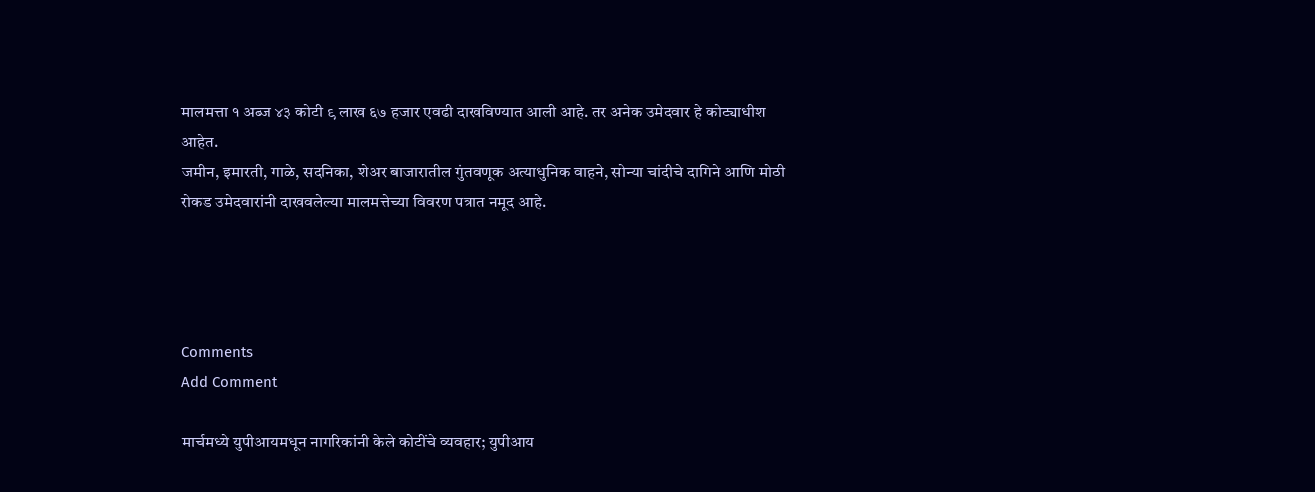मालमत्ता १ अब्ज ४३ कोटी ९ लाख ६७ हजार एवढी दाखविण्यात आली आहे. तर अनेक उमेदवार हे कोट्याधीश आहेत.
जमीन, इमारती, गाळे, सदनिका, शेअर बाजारातील गुंतवणूक अत्याधुनिक वाहने, सोन्या चांदीचे दागिने आणि मोठी रोकड उमेदवारांनी दाखवलेल्या मालमत्तेच्या विवरण पत्रात नमूद आहे.




Comments
Add Comment

मार्चमध्ये युपीआयमधून नागरिकांनी केले कोटींचे व्यवहार; युपीआय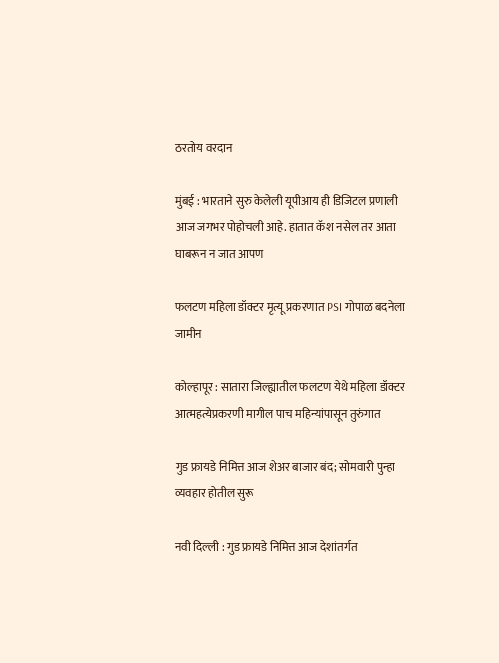ठरतोय वरदान

मुंबई : भारताने सुरु केलेली यूपीआय ही डिजिटल प्रणाली आज जगभर पोहोचली आहे. हातात कॅश नसेल तर आता घाबरून न जात आपण

फलटण महिला डॉक्टर मृत्यू प्रकरणात PSI गोपाळ बदनेला जामीन

कोल्हापूर : सातारा जिल्ह्यातील फलटण येथे महिला डॉक्टर आत्महत्येप्रकरणी मागील पाच महिन्यांपासून तुरुंगात

गुड फ्रायडे निमित्त आज शेअर बाजार बंद; सोमवारी पुन्हा व्यवहार होतील सुरू

नवी दिल्ली : गुड फ्रायडे निमित्त आज देशांतर्गत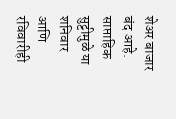शेअर बाजार बंद आहे. साप्ताहिक सुट्टीमुळे या शनिवार आणि रविवारीही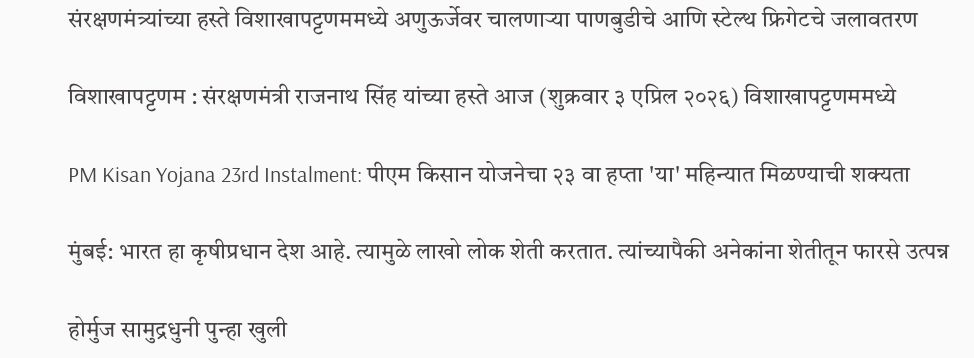संरक्षणमंत्र्यांच्या हस्ते विशाखापट्टणममध्ये अणुऊर्जेवर चालणाऱ्या पाणबुडीचे आणि स्टेल्थ फ्रिगेटचे जलावतरण

विशाखापट्टणम : संरक्षणमंत्री राजनाथ सिंह यांच्या हस्ते आज (शुक्रवार ३ एप्रिल २०२६) विशाखापट्टणममध्ये

PM Kisan Yojana 23rd Instalment: पीएम किसान योजनेचा २३ वा हप्ता 'या' महिन्यात मिळण्याची शक्यता

मुंबई: भारत हा कृषीप्रधान देश आहे. त्यामुळे लाखो लोक शेती करतात. त्यांच्यापैकी अनेकांना शेतीतून फारसे उत्पन्न

होर्मुज सामुद्रधुनी पुन्हा खुली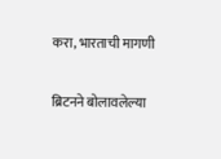करा, भारताची मागणी

ब्रिटनने बोलावलेल्या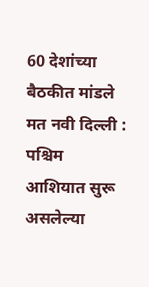60 देशांच्या बैठकीत मांडले मत नवी दिल्ली : पश्चिम आशियात सुरू असलेल्या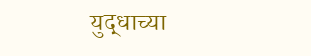युद्धाच्या